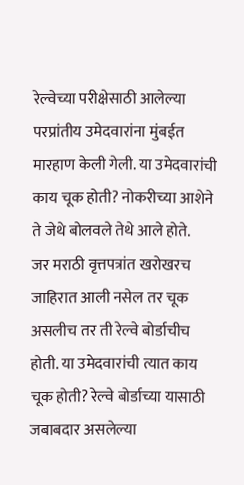रेल्वेच्या परीक्षेसाठी आलेल्या परप्रांतीय उमेदवारांना मुंबईत मारहाण केली गेली. या उमेदवारांची काय चूक होती? नोकरीच्या आशेने ते जेथे बोलवले तेथे आले होते.
जर मराठी वृत्तपत्रांत खरोखरच जाहिरात आली नसेल तर चूक असलीच तर ती रेल्वे बोर्डाचीच होती. या उमेदवारांची त्यात काय चूक होती? रेल्वे बोर्डाच्या यासाठी जबाबदार असलेल्या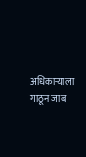अधिकाऱ्याला गाठून जाब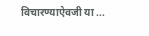विचारण्याऐवजी या ...